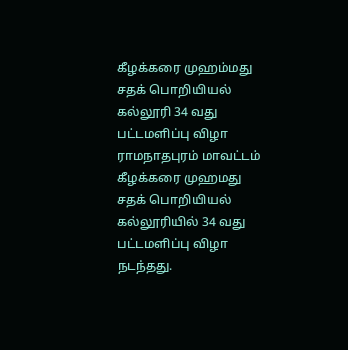கீழக்கரை முஹம்மது சதக் பொறியியல் கல்லூரி 34 வது பட்டமளிப்பு விழா
ராமநாதபுரம் மாவட்டம் கீழக்கரை முஹமது சதக் பொறியியல் கல்லூரியில் 34 வது பட்டமளிப்பு விழா நடந்தது.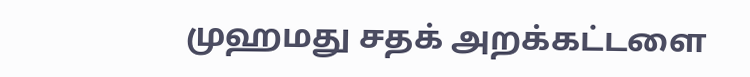முஹமது சதக் அறக்கட்டளை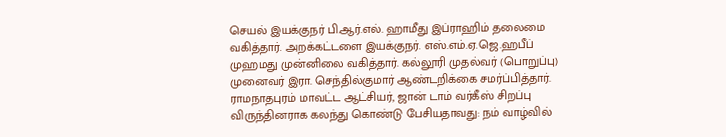செயல் இயக்குநர் பி.ஆர்.எல். ஹாமீது இப்ராஹிம் தலைமை வகித்தார். அறக்கட்டளை இயக்குநர். எஸ்.எம்.ஏ.ஜெ.ஹபீப் முஹமது முன்னிலை வகித்தார். கல்லூரி முதல்வர் (பொறுப்பு) முனைவர் இரா. செந்தில்குமார் ஆண்டறிக்கை சமர்ப்பித்தார். ராமநாதபுரம் மாவட்ட ஆட்சியர், ஜான் டாம் வர்கீஸ் சிறப்பு விருந்தினராக கலந்து கொண்டு பேசியதாவது: நம் வாழ்வில்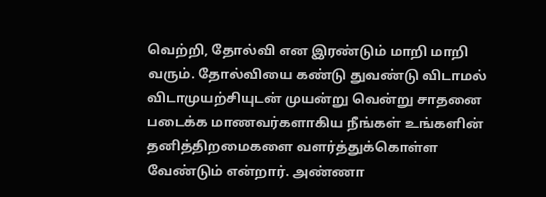வெற்றி, தோல்வி என இரண்டும் மாறி மாறி வரும். தோல்வியை கண்டு துவண்டு விடாமல் விடாமுயற்சியுடன் முயன்று வென்று சாதனை படைக்க மாணவர்களாகிய நீங்கள் உங்களின் தனித்திறமைகளை வளர்த்துக்கொள்ள வேண்டும் என்றார். அண்ணா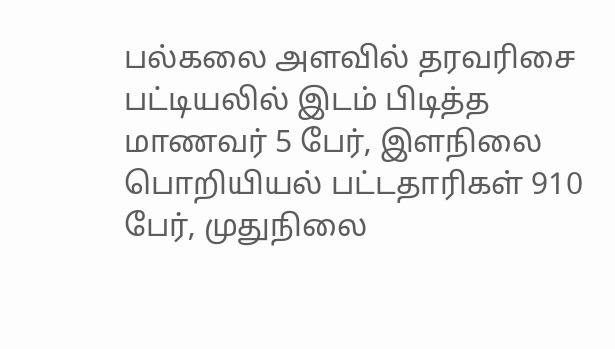பல்கலை அளவில் தரவரிசை பட்டியலில் இடம் பிடித்த மாணவர் 5 பேர், இளநிலை பொறியியல் பட்டதாரிகள் 910 பேர், முதுநிலை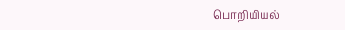பொறியியல்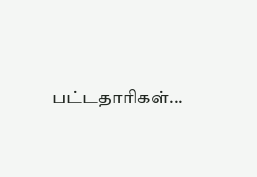பட்டதாரிகள்...